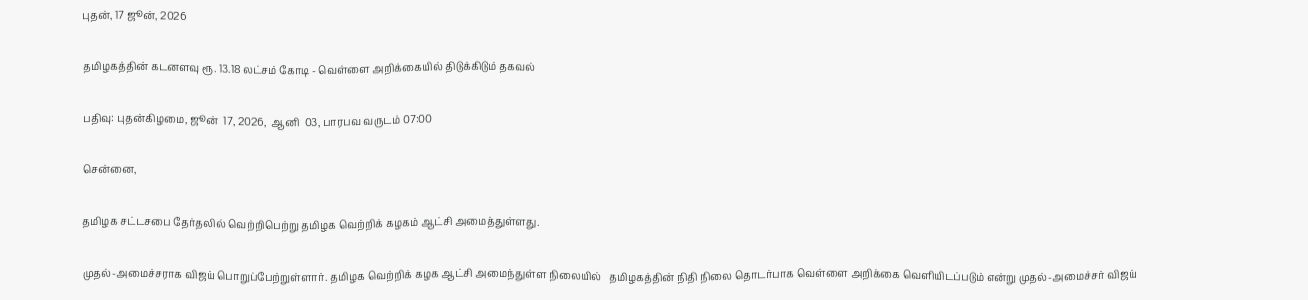புதன், 17 ஜூன், 2026

தமிழகத்தின் கடனளவு ரூ. 13.18 லட்சம் கோடி - வெள்ளை அறிக்கையில் திடுக்கிடும் தகவல்

பதிவு: புதன்கிழமை, ஜூன்  17, 2026,  ஆனி  03, பாரபவ வருடம் 07:00

சென்னை,

தமிழக சட்டசபை தேர்தலில் வெற்றிபெற்று தமிழக வெற்றிக் கழகம் ஆட்சி அமைத்துள்ளது.

முதல்-அமைச்சராக விஜய் பொறுப்பேற்றுள்ளார். தமிழக வெற்றிக் கழக ஆட்சி அமைந்துள்ள நிலையில்   தமிழகத்தின் நிதி நிலை தொடர்பாக வெள்ளை அறிக்கை வெளியிடப்படும் என்று முதல்-அமைச்சர் விஜய்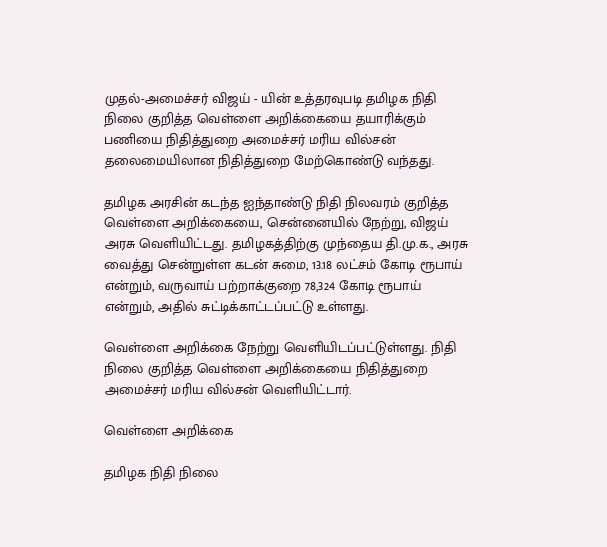முதல்-அமைச்சர் விஜய் - யின் உத்தரவுபடி தமிழக நிதி நிலை குறித்த வெள்ளை அறிக்கையை தயாரிக்கும் பணியை நிதித்துறை அமைச்சர் மரிய வில்சன் தலைமையிலான நிதித்துறை மேற்கொண்டு வந்தது.

தமிழக அரசின் கடந்த ஐந்தாண்டு நிதி நிலவரம் குறித்த வெள்ளை அறிக்கையை, சென்னையில் நேற்று, விஜய் அரசு வெளியிட்டது. தமிழகத்திற்கு முந்தைய தி.மு.க., அரசு வைத்து சென்றுள்ள கடன் சுமை, 13.18 லட்சம் கோடி ரூபாய் என்றும், வருவாய் பற்றாக்குறை 78,324 கோடி ரூபாய் என்றும், அதில் சுட்டிக்காட்டப்பட்டு உள்ளது.

வெள்ளை அறிக்கை நேற்று வெளியிடப்பட்டுள்ளது. நிதி நிலை குறித்த வெள்ளை அறிக்கையை நிதித்துறை அமைச்சர் மரிய வில்சன் வெளியிட்டார்.

வெள்ளை அறிக்கை

தமிழக நிதி நிலை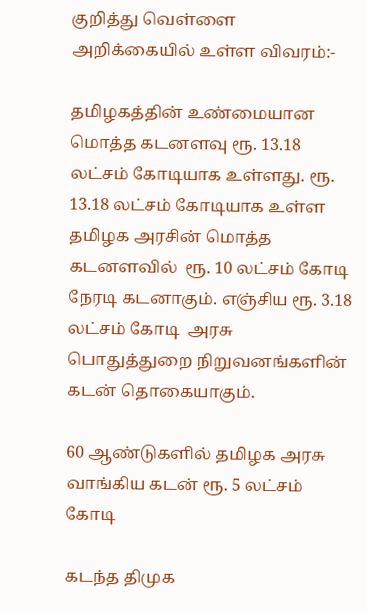குறித்து வெள்ளை அறிக்கையில் உள்ள விவரம்:-

தமிழகத்தின் உண்மையான மொத்த கடனளவு ரூ. 13.18 லட்சம் கோடியாக உள்ளது. ரூ. 13.18 லட்சம் கோடியாக உள்ள தமிழக அரசின் மொத்த  கடனளவில்  ரூ. 10 லட்சம் கோடி நேரடி கடனாகும். எஞ்சிய ரூ. 3.18 லட்சம் கோடி  அரசு பொதுத்துறை நிறுவனங்களின் கடன் தொகையாகும்.

60 ஆண்டுகளில் தமிழக அரசு வாங்கிய கடன் ரூ. 5 லட்சம் கோடி

கடந்த திமுக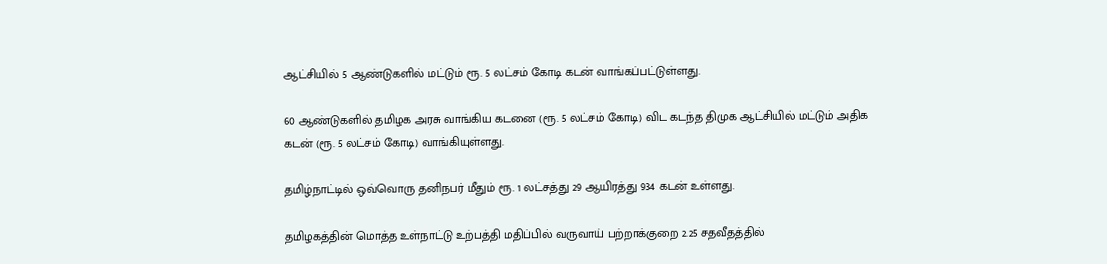ஆட்சியில் 5 ஆண்டுகளில் மட்டும் ரூ. 5 லட்சம் கோடி கடன் வாங்கப்பட்டுள்ளது.

60 ஆண்டுகளில் தமிழக அரசு வாங்கிய கடனை (ரூ. 5 லட்சம் கோடி) விட கடந்த திமுக ஆட்சியில் மட்டும் அதிக கடன் (ரூ. 5 லட்சம் கோடி) வாங்கியுள்ளது.

தமிழ்நாட்டில் ஒவ்வொரு தனிநபர் மீதும் ரூ. 1 லட்சத்து 29 ஆயிரத்து 934 கடன் உள்ளது.

தமிழகத்தின் மொத்த உள்நாட்டு உற்பத்தி மதிப்பில் வருவாய் பற்றாக்குறை 2.25 சதவீதத்தில்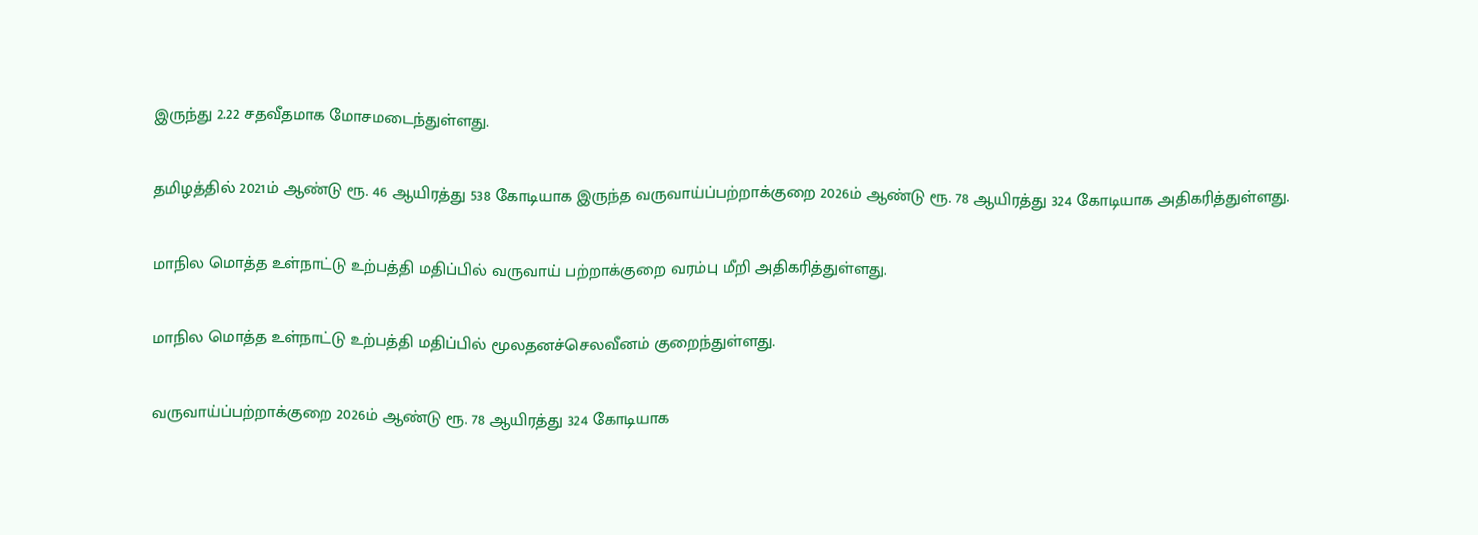இருந்து 2.22 சதவீதமாக மோசமடைந்துள்ளது.

தமிழத்தில் 2021ம் ஆண்டு ரூ. 46 ஆயிரத்து 538 கோடியாக இருந்த வருவாய்ப்பற்றாக்குறை 2026ம் ஆண்டு ரூ. 78 ஆயிரத்து 324 கோடியாக அதிகரித்துள்ளது.

மாநில மொத்த உள்நாட்டு உற்பத்தி மதிப்பில் வருவாய் பற்றாக்குறை வரம்பு மீறி அதிகரித்துள்ளது.

மாநில மொத்த உள்நாட்டு உற்பத்தி மதிப்பில் மூலதனச்செலவீனம் குறைந்துள்ளது.

வருவாய்ப்பற்றாக்குறை 2026ம் ஆண்டு ரூ. 78 ஆயிரத்து 324 கோடியாக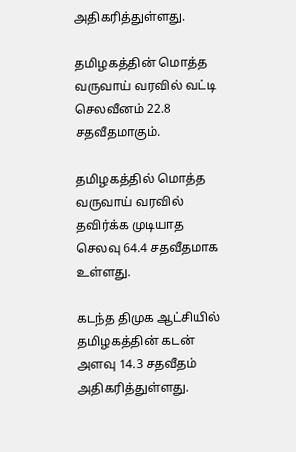அதிகரித்துள்ளது.

தமிழகத்தின் மொத்த வருவாய் வரவில் வட்டி செலவீனம் 22.8 சதவீதமாகும்.

தமிழகத்தில் மொத்த வருவாய் வரவில் தவிர்க்க முடியாத செலவு 64.4 சதவீதமாக உள்ளது.

கடந்த திமுக ஆட்சியில் தமிழகத்தின் கடன் அளவு 14.3 சதவீதம் அதிகரித்துள்ளது.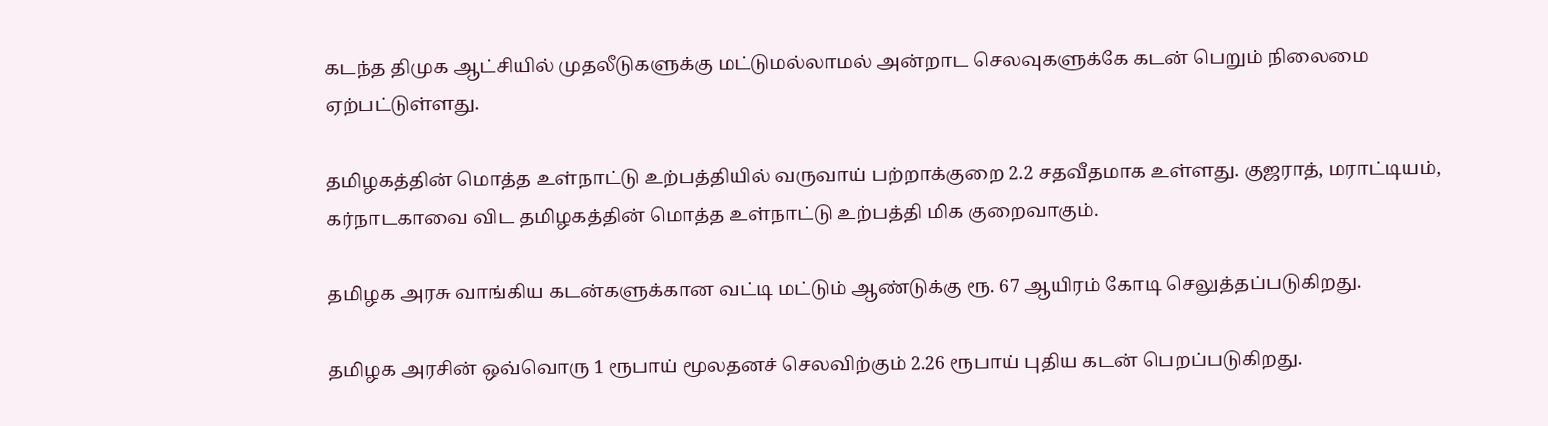கடந்த திமுக ஆட்சியில் முதலீடுகளுக்கு மட்டுமல்லாமல் அன்றாட செலவுகளுக்கே கடன் பெறும் நிலைமை ஏற்பட்டுள்ளது.

தமிழகத்தின் மொத்த உள்நாட்டு உற்பத்தியில் வருவாய் பற்றாக்குறை 2.2 சதவீதமாக உள்ளது. குஜராத், மராட்டியம், கர்நாடகாவை விட தமிழகத்தின் மொத்த உள்நாட்டு உற்பத்தி மிக குறைவாகும்.

தமிழக அரசு வாங்கிய கடன்களுக்கான வட்டி மட்டும் ஆண்டுக்கு ரூ. 67 ஆயிரம் கோடி செலுத்தப்படுகிறது.

தமிழக அரசின் ஒவ்வொரு 1 ரூபாய் மூலதனச் செலவிற்கும் 2.26 ரூபாய் புதிய கடன் பெறப்படுகிறது.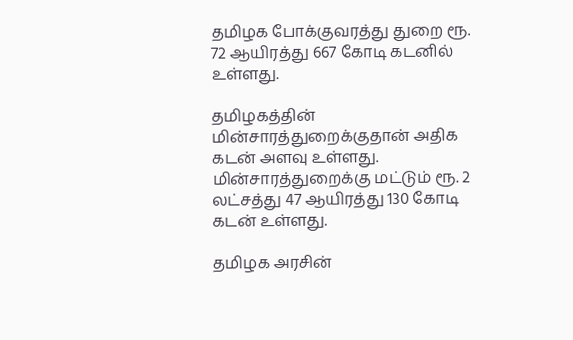தமிழக போக்குவரத்து துறை ரூ.  72 ஆயிரத்து 667 கோடி கடனில் உள்ளது.

தமிழகத்தின் மின்சாரத்துறைக்குதான் அதிக கடன் அளவு உள்ளது. மின்சாரத்துறைக்கு மட்டும் ரூ. 2 லட்சத்து 47 ஆயிரத்து 130 கோடி கடன் உள்ளது.

தமிழக அரசின்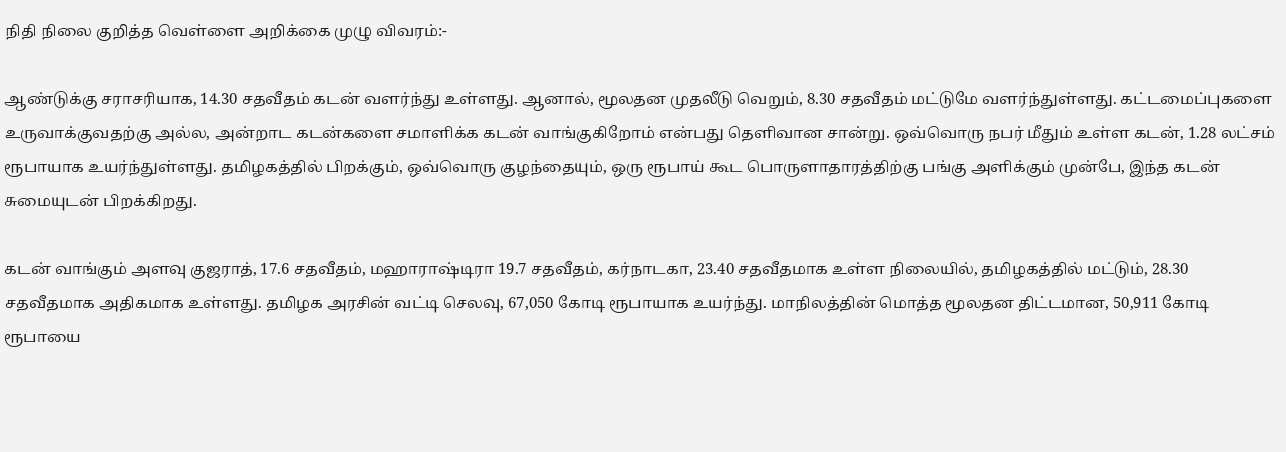நிதி நிலை குறித்த வெள்ளை அறிக்கை முழு விவரம்:-

ஆண்டுக்கு சராசரியாக, 14.30 சதவீதம் கடன் வளர்ந்து உள்ளது. ஆனால், மூலதன முதலீடு வெறும், 8.30 சதவீதம் மட்டுமே வளர்ந்துள்ளது. கட்டமைப்புகளை உருவாக்குவதற்கு அல்ல, அன்றாட கடன்களை சமாளிக்க கடன் வாங்குகிறோம் என்பது தெளிவான சான்று. ஒவ்வொரு நபர் மீதும் உள்ள கடன், 1.28 லட்சம் ரூபாயாக உயர்ந்துள்ளது. தமிழகத்தில் பிறக்கும், ஒவ்வொரு குழந்தையும், ஒரு ரூபாய் கூட பொருளாதாரத்திற்கு பங்கு அளிக்கும் முன்பே, இந்த கடன் சுமையுடன் பிறக்கிறது.

கடன் வாங்கும் அளவு குஜராத், 17.6 சதவீதம், மஹாராஷ்டிரா 19.7 சதவீதம், கர்நாடகா, 23.40 சதவீதமாக உள்ள நிலையில், தமிழகத்தில் மட்டும், 28.30 சதவீதமாக அதிகமாக உள்ளது. தமிழக அரசின் வட்டி செலவு, 67,050 கோடி ரூபாயாக உயர்ந்து. மாநிலத்தின் மொத்த மூலதன திட்டமான, 50,911 கோடி ரூபாயை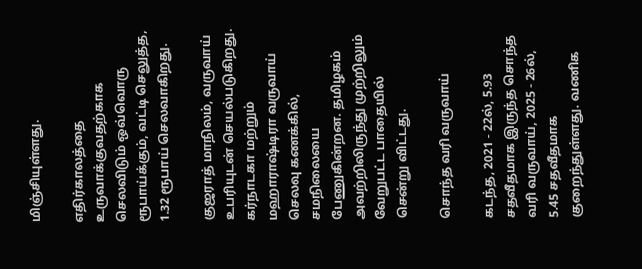மிஞ்சியுள்ளது.

எதிர்காலத்தை உருவாக்குவதற்காக செலவிடும் ஒவ்வொரு ரூபாய்க்கும், வட்டி செலுத்த, 1.32 ரூபாய் செலவாகிறது.

குஜராத் மாநிலம், வருவாய் உபரியுடன் செயல்படுகிறது. கர்நாடகா மற்றும் மஹாராஷ்டிரா வருவாய் செலவு கணக்கில், சமநிலையை பேணுகின்றன. தமிழகம் அவற்றிலிருந்து முற்றிலும் வேறுபட்ட பாதையில் சென்று விட்டது.

சொந்த வரி வருவாய்

கடந்த, 2021 - 22ல், 5.93 சதவீதமாக இருந்த சொந்த வரி வருவாய், 2025 - 26ல், 5.45 சதவீதமாக குறைந்துள்ளது. வணிக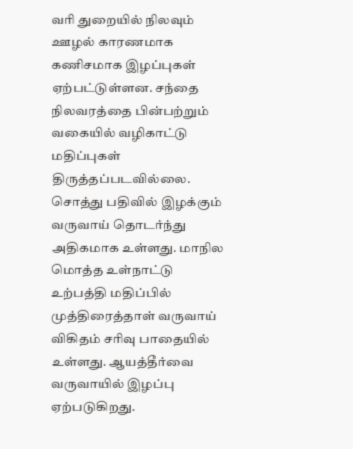வரி துறையில் நிலவும் ஊழல் காரணமாக கணிசமாக இழப்புகள் ஏற்பட்டுள்ளன. சந்தை நிலவரத்தை பின்பற்றும் வகையில் வழிகாட்டு மதிப்புகள் திருத்தப்படவில்லை. சொத்து பதிவில் இழக்கும் வருவாய் தொடர்ந்து அதிகமாக உள்ளது. மாநில மொத்த உள்நாட்டு உற்பத்தி மதிப்பில் முத்திரைத்தாள் வருவாய் விகிதம் சரிவு பாதையில் உள்ளது. ஆயத்தீர்வை வருவாயில் இழப்பு ஏற்படுகிறது.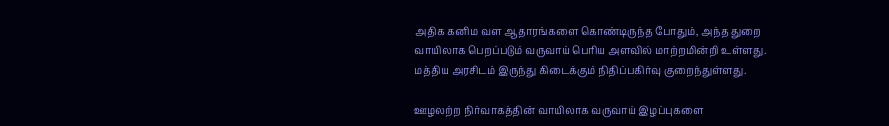அதிக கனிம வள ஆதாரங்களை கொண்டிருந்த போதும், அந்த துறை வாயிலாக பெறப்படும் வருவாய் பெரிய அளவில் மாற்றமின்றி உள்ளது. மத்திய அரசிடம் இருந்து கிடைக்கும் நிதிப்பகிர்வு குறைந்துள்ளது.

ஊழலற்ற நிர்வாகத்தின் வாயிலாக வருவாய் இழப்புகளை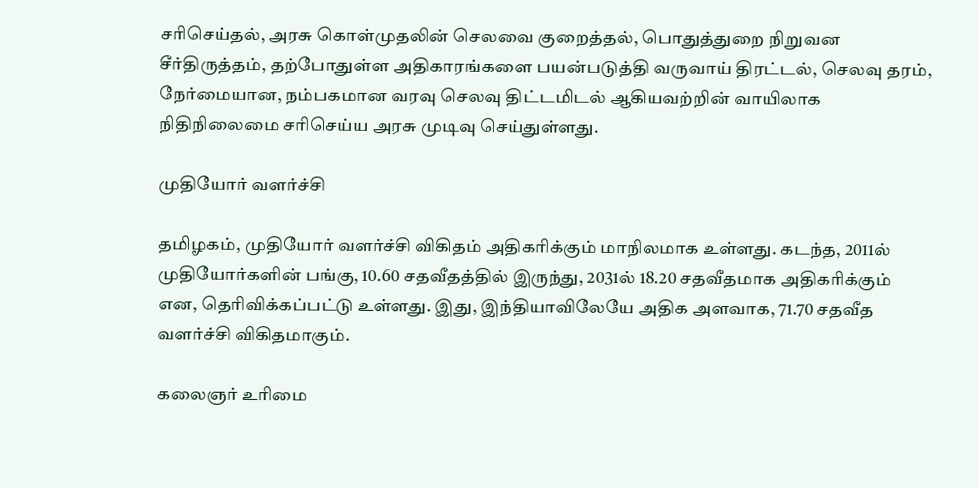சரிசெய்தல், அரசு கொள்முதலின் செலவை குறைத்தல், பொதுத்துறை நிறுவன சீர்திருத்தம், தற்போதுள்ள அதிகாரங்களை பயன்படுத்தி வருவாய் திரட்டல், செலவு தரம், நேர்மையான, நம்பகமான வரவு செலவு திட்டமிடல் ஆகியவற்றின் வாயிலாக நிதிநிலைமை சரிசெய்ய அரசு முடிவு செய்துள்ளது.

முதியோர் வளர்ச்சி

தமிழகம், முதியோர் வளர்ச்சி விகிதம் அதிகரிக்கும் மாநிலமாக உள்ளது. கடந்த, 2011ல் முதியோர்களின் பங்கு, 10.60 சதவீதத்தில் இருந்து, 2031ல் 18.20 சதவீதமாக அதிகரிக்கும் என, தெரிவிக்கப்பட்டு உள்ளது. இது, இந்தியாவிலேயே அதிக அளவாக, 71.70 சதவீத வளர்ச்சி விகிதமாகும்.

கலைஞர் உரிமை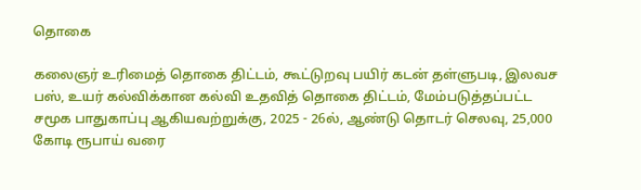தொகை

கலைஞர் உரிமைத் தொகை திட்டம், கூட்டுறவு பயிர் கடன் தள்ளுபடி, இலவச பஸ், உயர் கல்விக்கான கல்வி உதவித் தொகை திட்டம், மேம்படுத்தப்பட்ட சமூக பாதுகாப்பு ஆகியவற்றுக்கு, 2025 - 26ல், ஆண்டு தொடர் செலவு, 25,000 கோடி ரூபாய் வரை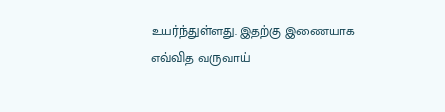உயர்ந்துள்ளது. இதற்கு இணையாக எவ்வித வருவாய்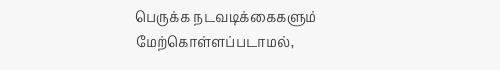பெருக்க நடவடிக்கைகளும் மேற்கொள்ளப்படாமல்,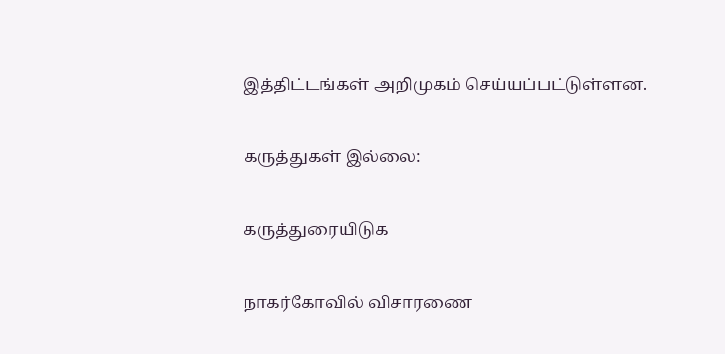இத்திட்டங்கள் அறிமுகம் செய்யப்பட்டுள்ளன.

கருத்துகள் இல்லை:

கருத்துரையிடுக

நாகர்கோவில் விசாரணை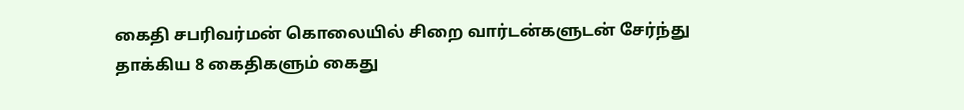கைதி சபரிவர்மன் கொலையில் சிறை வார்டன்களுடன் சேர்ந்து தாக்கிய 8 கைதிகளும் கைது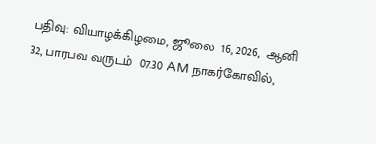பதிவு: வியாழக்கிழமை, ஜூலை  16, 2026,  ஆனி  32, பாரபவ வருடம்  07.30 AM நாகர்கோவில்,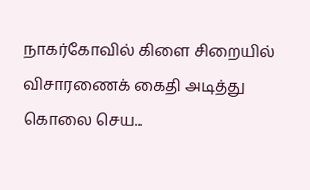நாகர்கோவில் கிளை சிறையில் விசாரணைக் கைதி அடித்து கொலை செய...